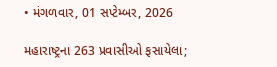• મંગળવાર, 01 સપ્ટેમ્બર, 2026

મહારાષ્ટ્રના 263 પ્રવાસીઓ ફસાયેલા;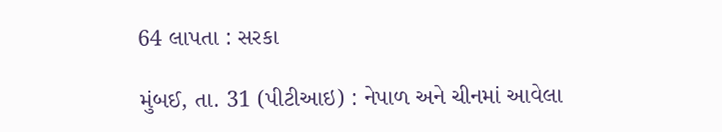64 લાપતા : સરકા

મુંબઈ, તા. 31 (પીટીઆઇ) : નેપાળ અને ચીનમાં આવેલા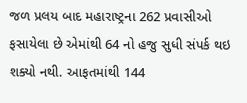જળ પ્રલય બાદ મહારાષ્ટ્રના 262 પ્રવાસીઓ ફસાયેલા છે એમાંથી 64 નો હજુ સુધી સંપર્ક થઇ શક્યો નથી. આફતમાંથી 144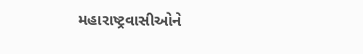મહારાષ્ટ્રવાસીઓને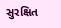સુરક્ષિત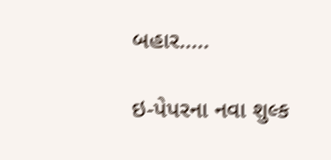બહાર.....

ઇ-પેપરના નવા શુલ્ક